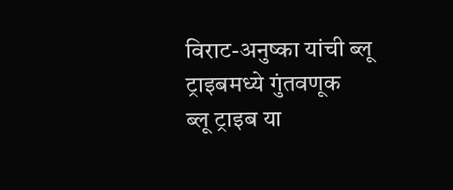विराट-अनुष्का यांची ब्लू ट्राइबमध्ये गुंतवणूक
ब्लू ट्राइब या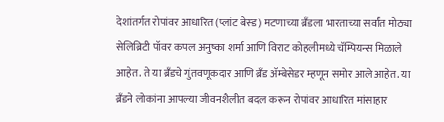देशांतर्गत रोपांवर आधारित (प्लांट बेस्ड) मटणाच्या ब्रँडला भारताच्या सर्वांत मोठ्या सेलिब्रिटी पॉवर कपल अनुष्का शर्मा आणि विराट कोहलीमध्ये चॅम्पियन्स मिळाले आहेत. ते या ब्रँडचे गुंतवणूकदार आणि ब्रँड ॲम्बेसेडर म्हणून समोर आले आहेत. या ब्रँडने लोकांना आपल्या जीवनशैलीत बदल करून रोपांवर आधारित मांसाहार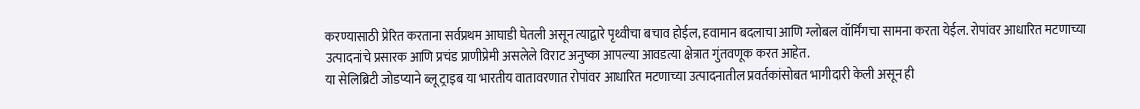करण्यासाठी प्रेरित करताना सर्वप्रथम आघाडी घेतली असून त्याद्वारे पृथ्वीचा बचाव होईल, हवामान बदलाचा आणि ग्लोबल वॉर्मिंगचा सामना करता येईल. रोपांवर आधारित मटणाच्या उत्पादनांचे प्रसारक आणि प्रचंड प्राणीप्रेमी असलेले विराट अनुष्का आपल्या आवडत्या क्षेत्रात गुंतवणूक करत आहेत.
या सेलिब्रिटी जोडप्याने ब्लू ट्राइब या भारतीय वातावरणात रोपांवर आधारित मटणाच्या उत्पादनातील प्रवर्तकांसोबत भागीदारी केली असून ही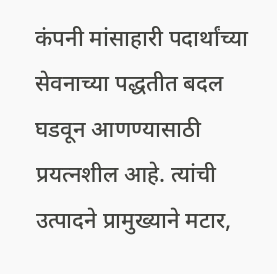कंपनी मांसाहारी पदार्थांच्या सेवनाच्या पद्धतीत बदल घडवून आणण्यासाठी प्रयत्नशील आहे. त्यांची उत्पादने प्रामुख्याने मटार,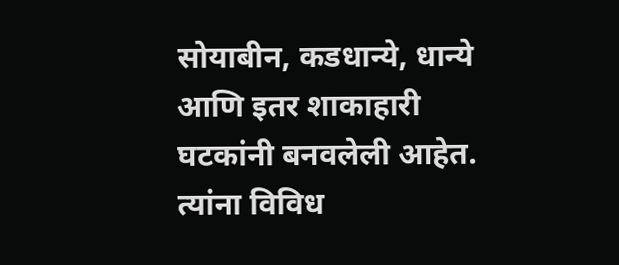सोयाबीन, कडधान्ये, धान्ये आणि इतर शाकाहारी घटकांनी बनवलेली आहेत. त्यांना विविध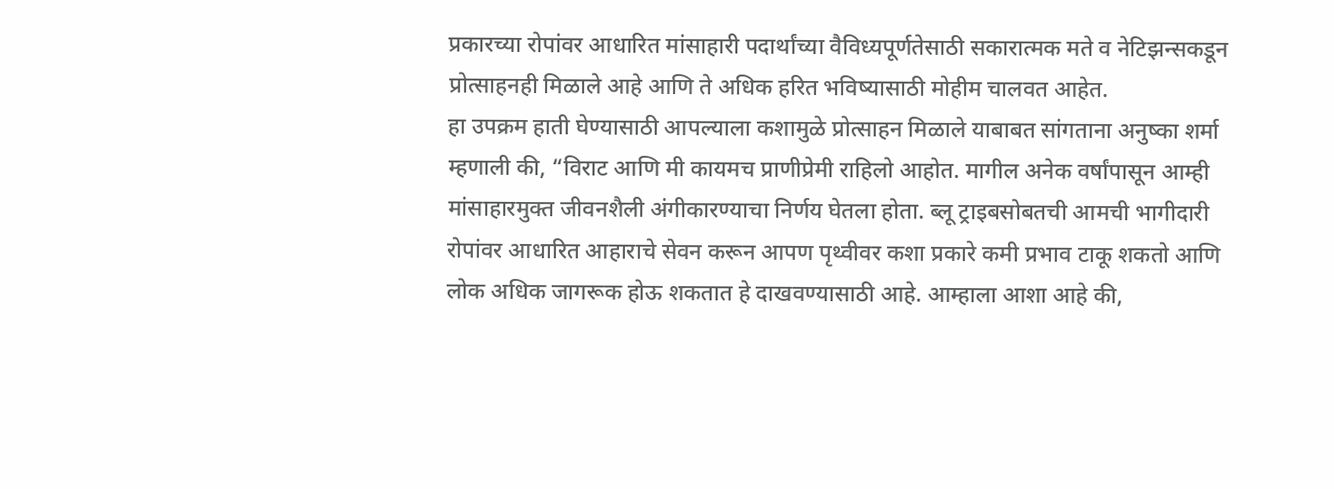प्रकारच्या रोपांवर आधारित मांसाहारी पदार्थांच्या वैविध्यपूर्णतेसाठी सकारात्मक मते व नेटिझन्सकडून प्रोत्साहनही मिळाले आहे आणि ते अधिक हरित भविष्यासाठी मोहीम चालवत आहेत.
हा उपक्रम हाती घेण्यासाठी आपल्याला कशामुळे प्रोत्साहन मिळाले याबाबत सांगताना अनुष्का शर्मा म्हणाली की, “विराट आणि मी कायमच प्राणीप्रेमी राहिलो आहोत. मागील अनेक वर्षांपासून आम्ही मांसाहारमुक्त जीवनशैली अंगीकारण्याचा निर्णय घेतला होता. ब्लू ट्राइबसोबतची आमची भागीदारी रोपांवर आधारित आहाराचे सेवन करून आपण पृथ्वीवर कशा प्रकारे कमी प्रभाव टाकू शकतो आणि लोक अधिक जागरूक होऊ शकतात हे दाखवण्यासाठी आहे. आम्हाला आशा आहे की,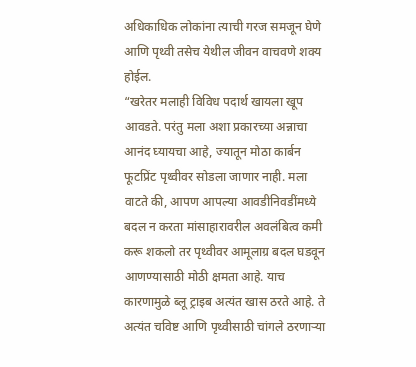अधिकाधिक लोकांना त्याची गरज समजून घेणे आणि पृथ्वी तसेच येथील जीवन वाचवणे शक्य होईल.
“खरेतर मलाही विविध पदार्थ खायला खूप आवडते. परंतु मला अशा प्रकारच्या अन्नाचा आनंद घ्यायचा आहे, ज्यातून मोठा कार्बन फूटप्रिंट पृथ्वीवर सोडला जाणार नाही. मला वाटते की, आपण आपल्या आवडीनिवडींमध्ये बदल न करता मांसाहारावरील अवलंबित्व कमी करू शकलो तर पृथ्वीवर आमूलाग्र बदल घडवून आणण्यासाठी मोठी क्षमता आहे. याच कारणामुळे ब्लू ट्राइब अत्यंत खास ठरते आहे. ते अत्यंत चविष्ट आणि पृथ्वीसाठी चांगले ठरणाऱ्या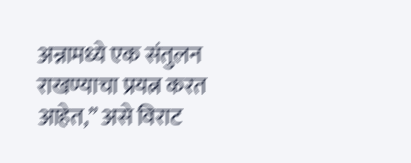अन्नामध्ये एक संतुलन राखण्याचा प्रयत्न करत आहेत,” असे विराट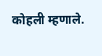कोहली म्हणाले.